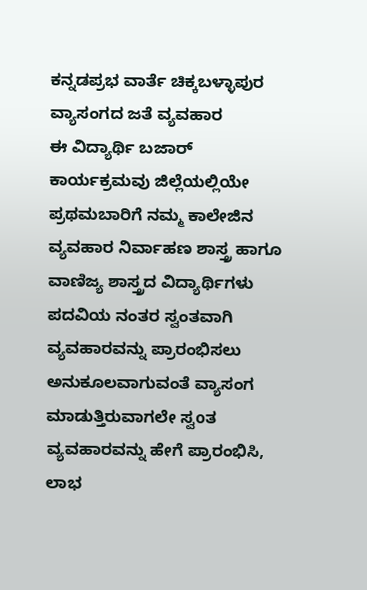ಕನ್ನಡಪ್ರಭ ವಾರ್ತೆ ಚಿಕ್ಕಬಳ್ಳಾಪುರ
ವ್ಯಾಸಂಗದ ಜತೆ ವ್ಯವಹಾರ
ಈ ವಿದ್ಯಾರ್ಥಿ ಬಜಾರ್ ಕಾರ್ಯಕ್ರಮವು ಜಿಲ್ಲೆಯಲ್ಲಿಯೇ ಪ್ರಥಮಬಾರಿಗೆ ನಮ್ಮ ಕಾಲೇಜಿನ ವ್ಯವಹಾರ ನಿರ್ವಾಹಣ ಶಾಸ್ತ್ರ ಹಾಗೂ ವಾಣಿಜ್ಯ ಶಾಸ್ತ್ರದ ವಿದ್ಯಾರ್ಥಿಗಳು ಪದವಿಯ ನಂತರ ಸ್ವಂತವಾಗಿ ವ್ಯವಹಾರವನ್ನು ಪ್ರಾರಂಭಿಸಲು ಅನುಕೂಲವಾಗುವಂತೆ ವ್ಯಾಸಂಗ ಮಾಡುತ್ತಿರುವಾಗಲೇ ಸ್ವoತ ವ್ಯವಹಾರವನ್ನು ಹೇಗೆ ಪ್ರಾರಂಭಿಸಿ, ಲಾಭ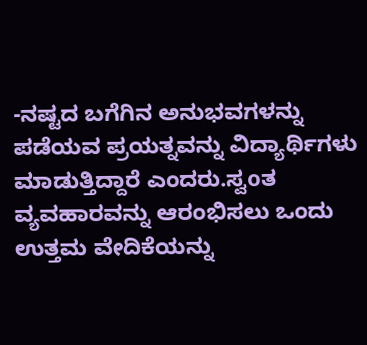-ನಷ್ಟದ ಬಗೆಗಿನ ಅನುಭವಗಳನ್ನು ಪಡೆಯವ ಪ್ರಯತ್ನವನ್ನು ವಿದ್ಯಾರ್ಥಿಗಳು ಮಾಡುತ್ತಿದ್ದಾರೆ ಎಂದರು.ಸ್ವoತ ವ್ಯವಹಾರವನ್ನು ಆರಂಭಿಸಲು ಒಂದು ಉತ್ತಮ ವೇದಿಕೆಯನ್ನು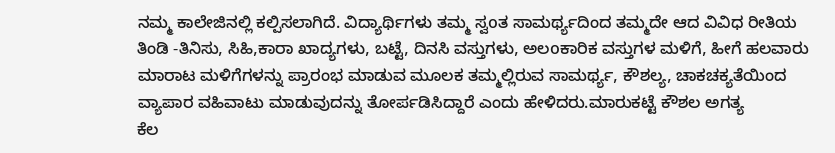ನಮ್ಮ ಕಾಲೇಜಿನಲ್ಲಿ ಕಲ್ಪಿಸಲಾಗಿದೆ. ವಿದ್ಯಾರ್ಥಿಗಳು ತಮ್ಮ ಸ್ವoತ ಸಾಮರ್ಥ್ಯದಿಂದ ತಮ್ಮದೇ ಆದ ವಿವಿಧ ರೀತಿಯ ತಿಂಡಿ -ತಿನಿಸು, ಸಿಹಿ,ಕಾರಾ ಖಾದ್ಯಗಳು, ಬಟ್ಟೆ, ದಿನಸಿ ವಸ್ತುಗಳು, ಅಲoಕಾರಿಕ ವಸ್ತುಗಳ ಮಳಿಗೆ, ಹೀಗೆ ಹಲವಾರು ಮಾರಾಟ ಮಳಿಗೆಗಳನ್ನು ಪ್ರಾರಂಭ ಮಾಡುವ ಮೂಲಕ ತಮ್ಮಲ್ಲಿರುವ ಸಾಮರ್ಥ್ಯ, ಕೌಶಲ್ಯ, ಚಾಕಚಕ್ಯತೆಯಿಂದ ವ್ಯಾಪಾರ ವಹಿವಾಟು ಮಾಡುವುದನ್ನು ತೋರ್ಪಡಿಸಿದ್ದಾರೆ ಎಂದು ಹೇಳಿದರು.ಮಾರುಕಟ್ಟೆ ಕೌಶಲ ಅಗತ್ಯ
ಕೆಲ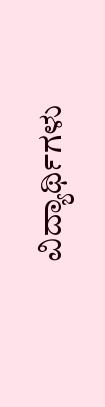ವಿದ್ಯಾರ್ಥಿಗಳು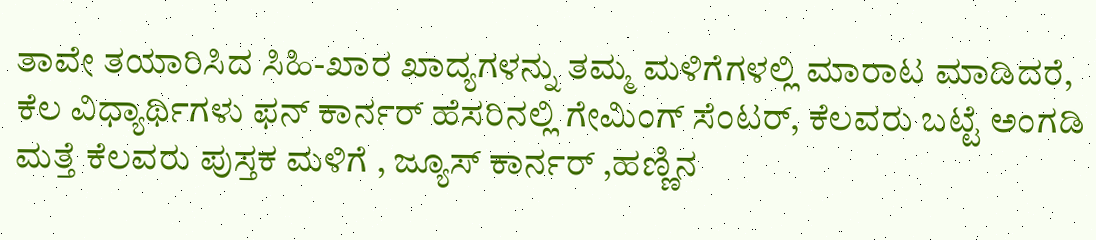ತಾವೇ ತಯಾರಿಸಿದ ಸಿಹಿ-ಖಾರ ಖಾದ್ಯಗಳನ್ನು ತಮ್ಮ ಮಳಿಗೆಗಳಲ್ಲಿ ಮಾರಾಟ ಮಾಡಿದರೆ, ಕೆಲ ವಿಧ್ಯಾರ್ಥಿಗಳು ಫನ್ ಕಾರ್ನರ್ ಹೆಸರಿನಲ್ಲಿ ಗೇಮಿಂಗ್ ಸೆಂಟರ್, ಕೆಲವರು ಬಟ್ಟೆ ಅಂಗಡಿ ಮತ್ತೆ ಕೆಲವರು ಪುಸ್ತಕ ಮಳಿಗೆ , ಜ್ಯೂಸ್ ಕಾರ್ನರ್ ,ಹಣ್ಣಿನ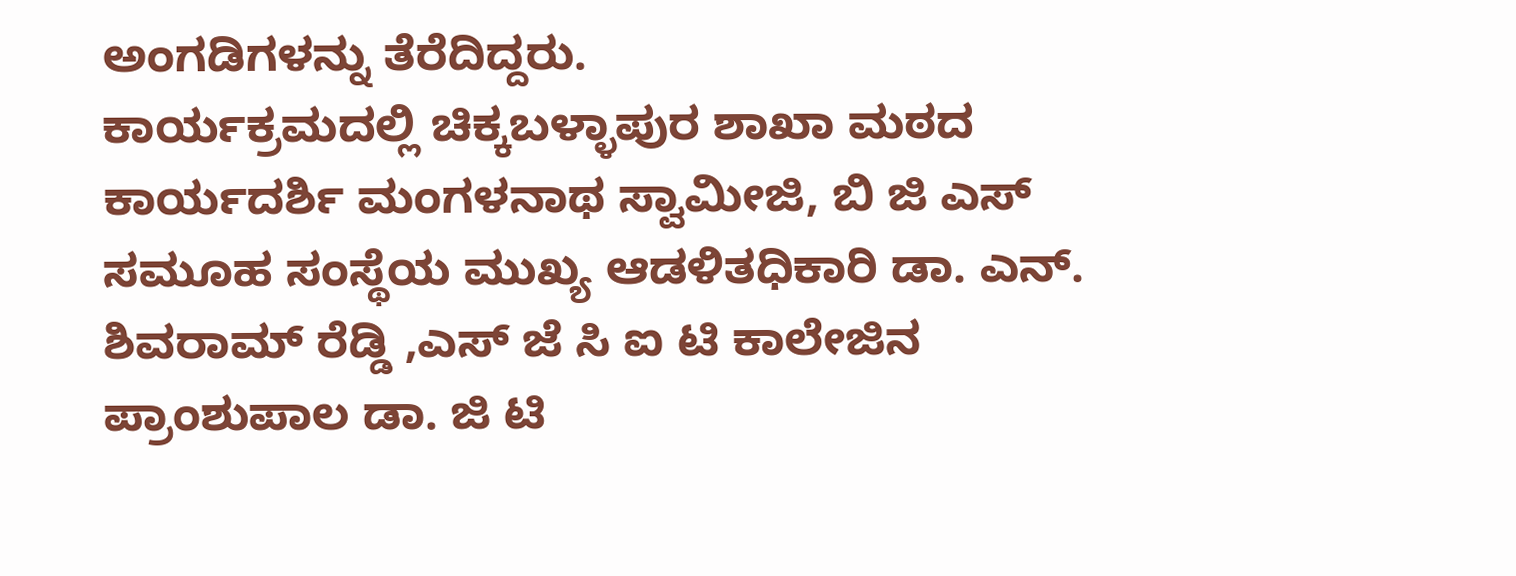ಅಂಗಡಿಗಳನ್ನು ತೆರೆದಿದ್ದರು.
ಕಾರ್ಯಕ್ರಮದಲ್ಲಿ ಚಿಕ್ಕಬಳ್ಳಾಪುರ ಶಾಖಾ ಮಠದ ಕಾರ್ಯದರ್ಶಿ ಮಂಗಳನಾಥ ಸ್ವಾಮೀಜಿ, ಬಿ ಜಿ ಎಸ್ ಸಮೂಹ ಸಂಸ್ಥೆಯ ಮುಖ್ಯ ಆಡಳಿತಧಿಕಾರಿ ಡಾ. ಎನ್. ಶಿವರಾಮ್ ರೆಡ್ಡಿ ,ಎಸ್ ಜೆ ಸಿ ಐ ಟಿ ಕಾಲೇಜಿನ ಪ್ರಾಂಶುಪಾಲ ಡಾ. ಜಿ ಟಿ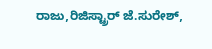ರಾಜು,ರಿಜಿಸ್ಟ್ರಾರ್ ಜೆ.ಸುರೇಶ್,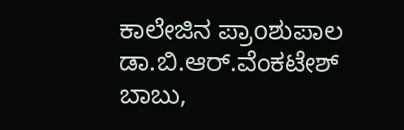ಕಾಲೇಜಿನ ಪ್ರಾoಶುಪಾಲ ಡಾ.ಬಿ.ಆರ್.ವೆಂಕಟೇಶ್ ಬಾಬು,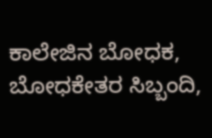ಕಾಲೇಜಿನ ಬೋಧಕ, ಬೋಧಕೇತರ ಸಿಬ್ಬಂದಿ,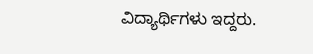ವಿದ್ಯಾರ್ಥಿಗಳು ಇದ್ದರು.